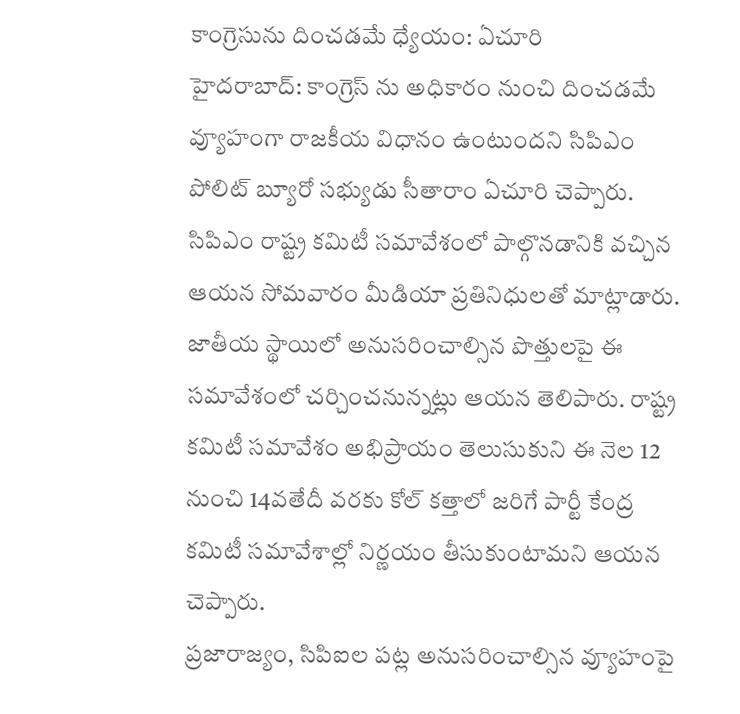కాంగ్రెసును దించడమే ధ్యేయం: ఏచూరి
హైదరాబాద్: కాంగ్రెస్ ను అధికారం నుంచి దించడమే వ్యూహంగా రాజకీయ విధానం ఉంటుందని సిపిఎం పోలిట్ బ్యూరో సభ్యుడు సీతారాం ఏచూరి చెప్పారు. సిపిఎం రాష్ట్ర కమిటీ సమావేశంలో పాల్గొనడానికి వచ్చిన ఆయన సోమవారం మీడియా ప్రతినిధులతో మాట్లాడారు. జాతీయ స్థాయిలో అనుసరించాల్సిన పొత్తులపై ఈ సమావేశంలో చర్చించనున్నట్లు ఆయన తెలిపారు. రాష్ట్ర కమిటీ సమావేశం అభిప్రాయం తెలుసుకుని ఈ నెల 12 నుంచి 14వతేదీ వరకు కోల్ కత్తాలో జరిగే పార్టీ కేంద్ర కమిటీ సమావేశాల్లో నిర్ణయం తీసుకుంటామని ఆయన చెప్పారు.
ప్రజారాజ్యం, సిపిఐల పట్ల అనుసరించాల్సిన వ్యూహంపై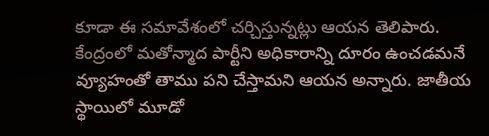కూడా ఈ సమావేశంలో చర్చిస్తున్నట్లు ఆయన తెలిపారు. కేంద్రంలో మతోన్మాద పార్టీని అధికారాన్ని దూరం ఉంచడమనే వ్యూహంతో తాము పని చేస్తామని ఆయన అన్నారు. జాతీయ స్థాయిలో మూడో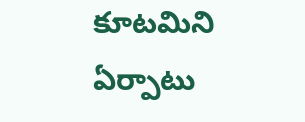కూటమిని ఏర్పాటు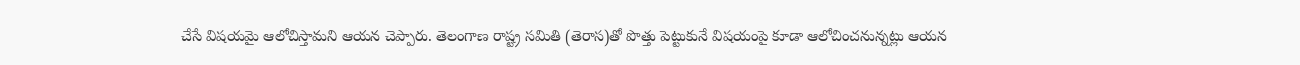చేసే విషయమై ఆలోచిస్తామని ఆయన చెప్పారు. తెలంగాణ రాష్ట్ర సమితి (తెరాస)తో పొత్తు పెట్టుకునే విషయంపై కూడా ఆలోచించనున్నట్లు ఆయన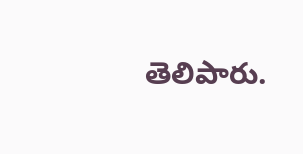తెలిపారు.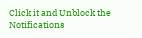Click it and Unblock the Notifications